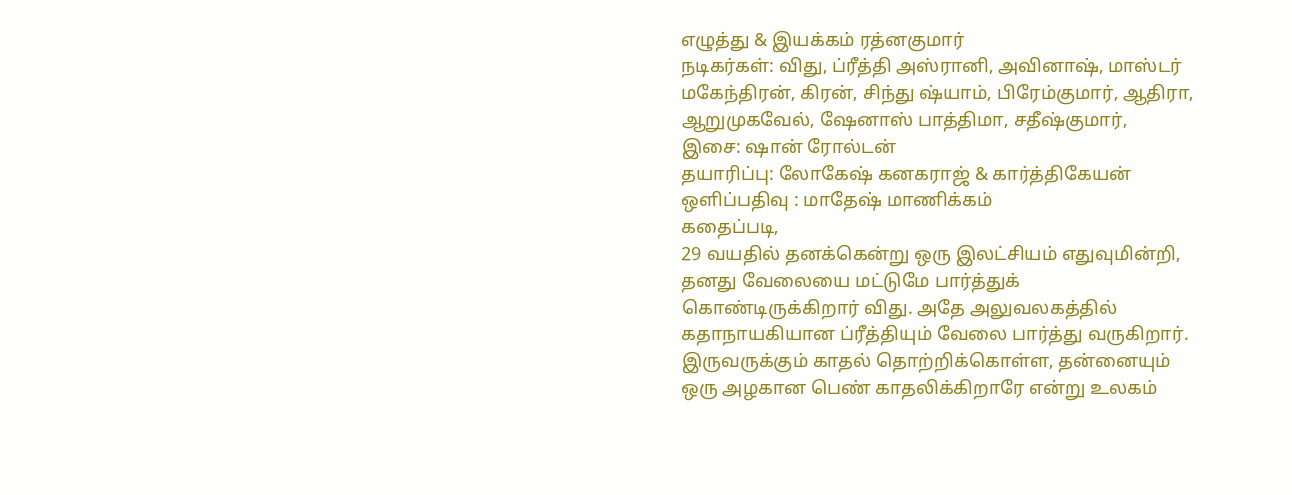எழுத்து & இயக்கம் ரத்னகுமார்
நடிகர்கள்: விது, ப்ரீத்தி அஸ்ரானி, அவினாஷ், மாஸ்டர் மகேந்திரன், கிரன், சிந்து ஷ்யாம், பிரேம்குமார், ஆதிரா, ஆறுமுகவேல், ஷேனாஸ் பாத்திமா, சதீஷ்குமார்,
இசை: ஷான் ரோல்டன்
தயாரிப்பு: லோகேஷ் கனகராஜ் & கார்த்திகேயன்
ஒளிப்பதிவு : மாதேஷ் மாணிக்கம்
கதைப்படி,
29 வயதில் தனக்கென்று ஒரு இலட்சியம் எதுவுமின்றி, தனது வேலையை மட்டுமே பார்த்துக் கொண்டிருக்கிறார் விது. அதே அலுவலகத்தில் கதாநாயகியான ப்ரீத்தியும் வேலை பார்த்து வருகிறார். இருவருக்கும் காதல் தொற்றிக்கொள்ள, தன்னையும் ஒரு அழகான பெண் காதலிக்கிறாரே என்று உலகம்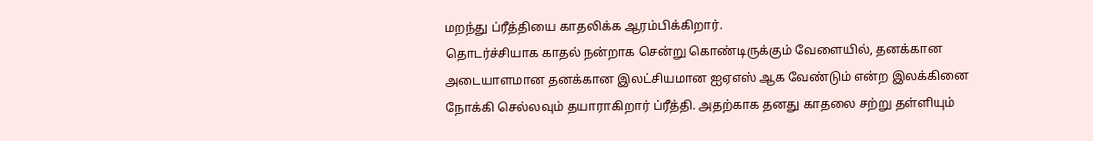மறந்து ப்ரீத்தியை காதலிக்க ஆரம்பிக்கிறார்.
தொடர்ச்சியாக காதல் நன்றாக சென்று கொண்டிருக்கும் வேளையில், தனக்கான அடையாளமான தனக்கான இலட்சியமான ஐஏஎஸ் ஆக வேண்டும் என்ற இலக்கினை நோக்கி செல்லவும் தயாராகிறார் ப்ரீத்தி. அதற்காக தனது காதலை சற்று தள்ளியும்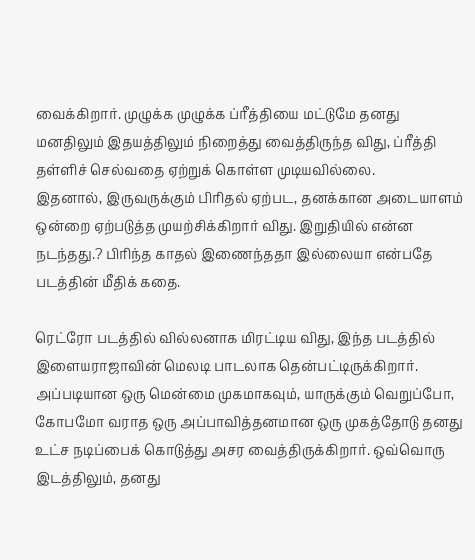வைக்கிறார். முழுக்க முழுக்க ப்ரீத்தியை மட்டுமே தனது மனதிலும் இதயத்திலும் நிறைத்து வைத்திருந்த விது, ப்ரீத்தி தள்ளிச் செல்வதை ஏற்றுக் கொள்ள முடியவில்லை.
இதனால், இருவருக்கும் பிரிதல் ஏற்பட, தனக்கான அடையாளம் ஒன்றை ஏற்படுத்த முயற்சிக்கிறார் விது. இறுதியில் என்ன நடந்தது.? பிரிந்த காதல் இணைந்ததா இல்லையா என்பதே படத்தின் மீதிக் கதை.

ரெட்ரோ படத்தில் வில்லனாக மிரட்டிய விது, இந்த படத்தில் இளையராஜாவின் மெலடி பாடலாக தென்பட்டிருக்கிறார். அப்படியான ஒரு மென்மை முகமாகவும், யாருக்கும் வெறுப்போ, கோபமோ வராத ஒரு அப்பாவித்தனமான ஒரு முகத்தோடு தனது உட்ச நடிப்பைக் கொடுத்து அசர வைத்திருக்கிறார். ஒவ்வொரு இடத்திலும், தனது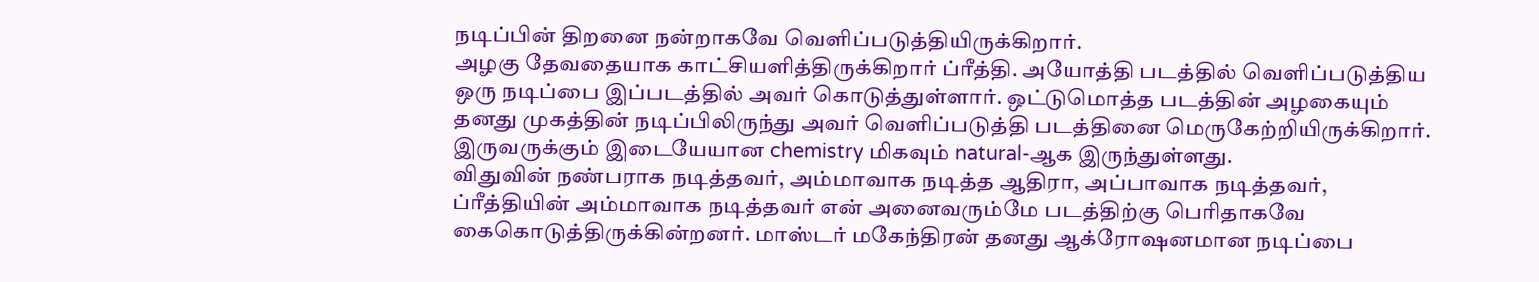நடிப்பின் திறனை நன்றாகவே வெளிப்படுத்தியிருக்கிறார்.
அழகு தேவதையாக காட்சியளித்திருக்கிறார் ப்ரீத்தி. அயோத்தி படத்தில் வெளிப்படுத்திய ஒரு நடிப்பை இப்படத்தில் அவர் கொடுத்துள்ளார். ஒட்டுமொத்த படத்தின் அழகையும் தனது முகத்தின் நடிப்பிலிருந்து அவர் வெளிப்படுத்தி படத்தினை மெருகேற்றியிருக்கிறார்.
இருவருக்கும் இடையேயான chemistry மிகவும் natural-ஆக இருந்துள்ளது.
விதுவின் நண்பராக நடித்தவர், அம்மாவாக நடித்த ஆதிரா, அப்பாவாக நடித்தவர், ப்ரீத்தியின் அம்மாவாக நடித்தவர் என் அனைவரும்மே படத்திற்கு பெரிதாகவே கைகொடுத்திருக்கின்றனர். மாஸ்டர் மகேந்திரன் தனது ஆக்ரோஷனமான நடிப்பை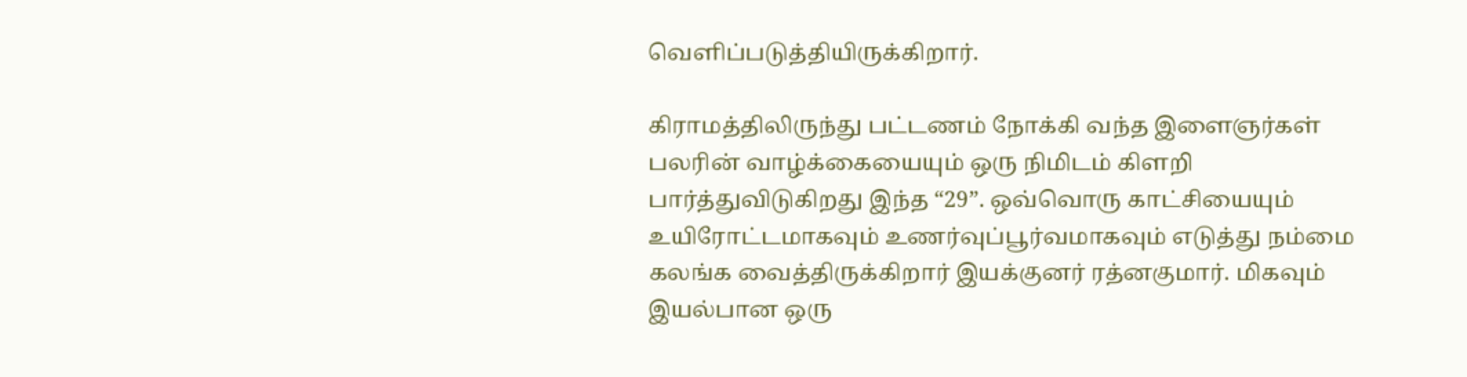வெளிப்படுத்தியிருக்கிறார்.

கிராமத்திலிருந்து பட்டணம் நோக்கி வந்த இளைஞர்கள் பலரின் வாழ்க்கையையும் ஒரு நிமிடம் கிளறி பார்த்துவிடுகிறது இந்த “29”. ஒவ்வொரு காட்சியையும் உயிரோட்டமாகவும் உணர்வுப்பூர்வமாகவும் எடுத்து நம்மை கலங்க வைத்திருக்கிறார் இயக்குனர் ரத்னகுமார். மிகவும் இயல்பான ஒரு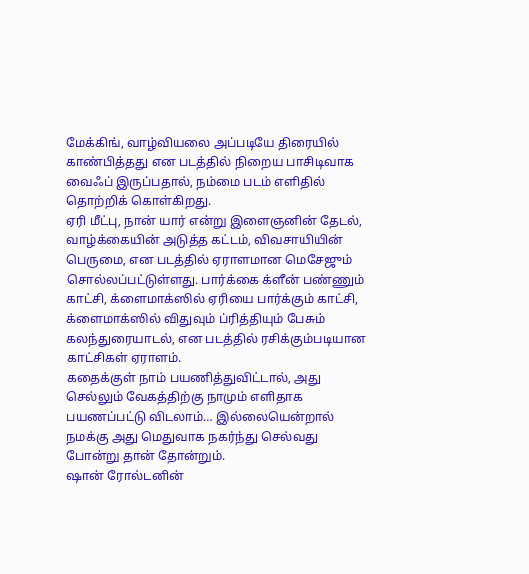மேக்கிங், வாழ்வியலை அப்படியே திரையில் காண்பித்தது என படத்தில் நிறைய பாசிடிவாக வைஃப் இருப்பதால், நம்மை படம் எளிதில் தொற்றிக் கொள்கிறது.
ஏரி மீட்பு, நான் யார் என்று இளைஞனின் தேடல், வாழ்க்கையின் அடுத்த கட்டம், விவசாயியின் பெருமை, என படத்தில் ஏராளமான மெசேஜும் சொல்லப்பட்டுள்ளது. பார்க்கை க்ளீன் பண்ணும் காட்சி, க்ளைமாக்ஸில் ஏரியை பார்க்கும் காட்சி, க்ளைமாக்ஸில் விதுவும் ப்ரித்தியும் பேசும் கலந்துரையாடல், என படத்தில் ரசிக்கும்படியான காட்சிகள் ஏராளம்.
கதைக்குள் நாம் பயணித்துவிட்டால், அது செல்லும் வேகத்திற்கு நாமும் எளிதாக பயணப்பட்டு விடலாம்… இல்லையென்றால் நமக்கு அது மெதுவாக நகர்ந்து செல்வது போன்று தான் தோன்றும்.
ஷான் ரோல்டனின்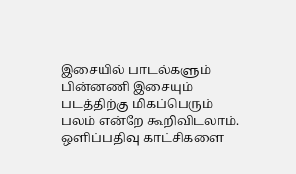இசையில் பாடல்களும் பின்னணி இசையும் படத்திற்கு மிகப்பெரும் பலம் என்றே கூறிவிடலாம். ஒளிப்பதிவு காட்சிகளை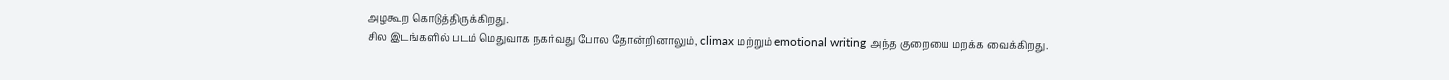அழகூற கொடுத்திருக்கிறது.
சில இடங்களில் படம் மெதுவாக நகர்வது போல தோன்றினாலும், climax மற்றும் emotional writing அந்த குறையை மறக்க வைக்கிறது.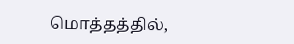மொத்தத்தில்,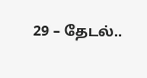29 – தேடல்..